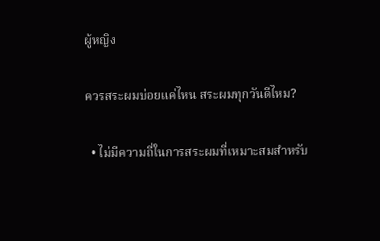ผู้หญิง

ควรสระผมบ่อยแค่ไหน สระผมทุกวันดีไหม?

  • ไม่มีความถี่ในการสระผมที่เหมาะสมสำหรับ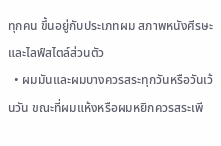ทุกคน ขึ้นอยู่กับประเภทผม สภาพหนังศีรษะ และไลฟ์สไตล์ส่วนตัว
  • ผมมันและผมบางควรสระทุกวันหรือวันเว้นวัน ขณะที่ผมแห้งหรือผมหยิกควรสระเพี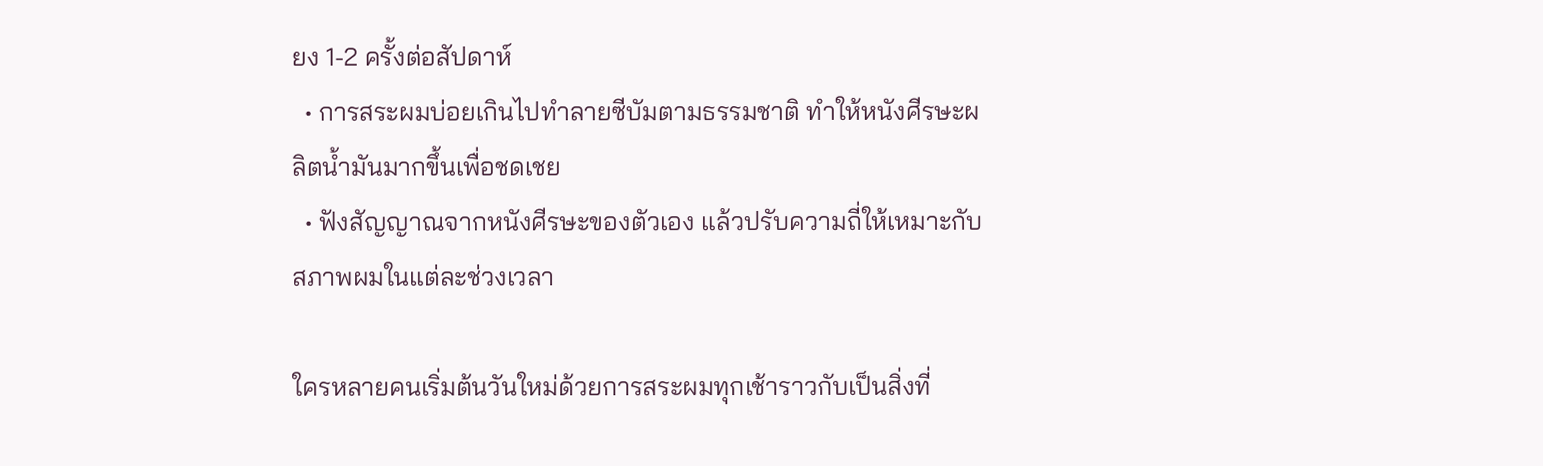ยง 1-2 ครั้งต่อสัปดาห์
  • การสระผมบ่อยเกินไปทำลายซีบัมตามธรรมชาติ ทำให้หนังศีรษะผลิตน้ำมันมากขึ้นเพื่อชดเชย
  • ฟังสัญญาณจากหนังศีรษะของตัวเอง แล้วปรับความถี่ให้เหมาะกับสภาพผมในแต่ละช่วงเวลา

ใครหลายคนเริ่มต้นวันใหม่ด้วยการสระผมทุกเช้าราวกับเป็นสิ่งที่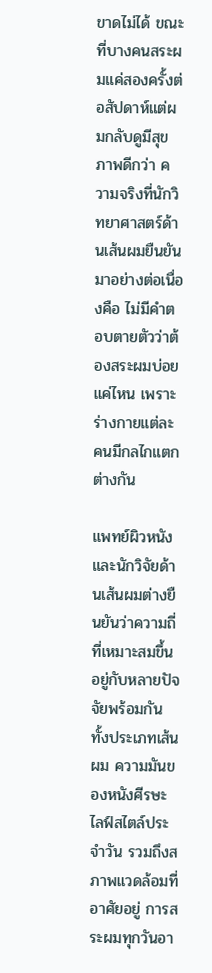ขาดไม่ได้ ขณะที่บางคนสระผมแค่สองครั้งต่อสัปดาห์แต่ผมกลับดูมีสุขภาพดีกว่า ความจริงที่นักวิทยาศาสตร์ด้านเส้นผมยืนยันมาอย่างต่อเนื่องคือ ไม่มีคำตอบตายตัวว่าต้องสระผมบ่อยแค่ไหน เพราะร่างกายแต่ละคนมีกลไกแตกต่างกัน

แพทย์ผิวหนัง และนักวิจัยด้านเส้นผมต่างยืนยันว่าความถี่ที่เหมาะสมขึ้นอยู่กับหลายปัจจัยพร้อมกัน ทั้งประเภทเส้นผม ความมันของหนังศีรษะ ไลฟ์สไตล์ประจำวัน รวมถึงสภาพแวดล้อมที่อาศัยอยู่ การสระผมทุกวันอา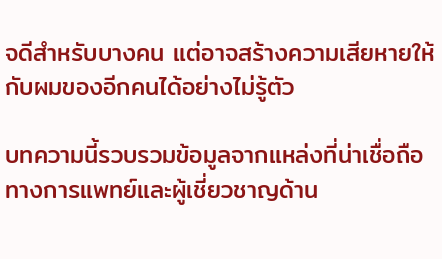จดีสำหรับบางคน แต่อาจสร้างความเสียหายให้กับผมของอีกคนได้อย่างไม่รู้ตัว

บทความนี้รวบรวมข้อมูลจากแหล่งที่น่าเชื่อถือทางการแพทย์และผู้เชี่ยวชาญด้าน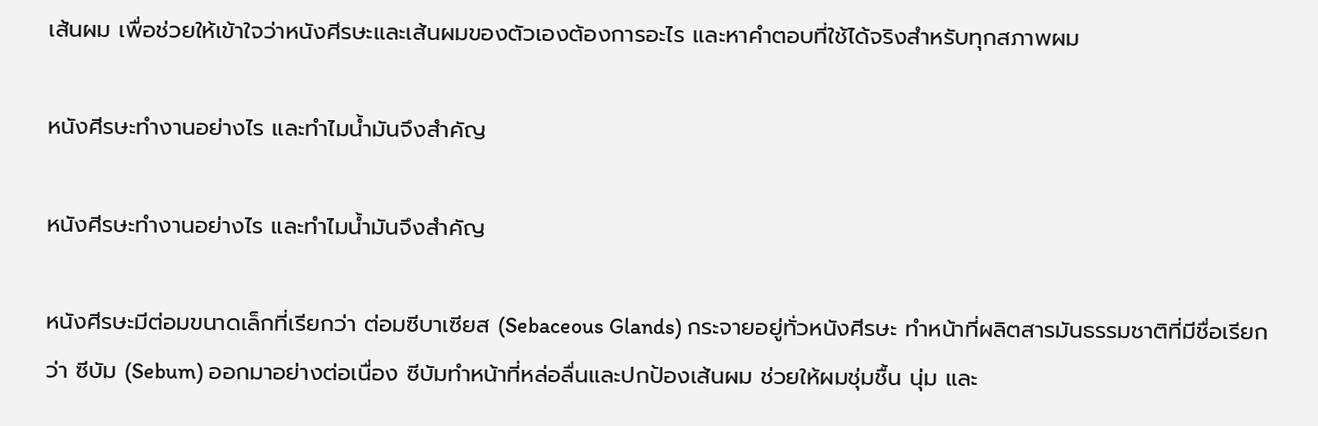เส้นผม เพื่อช่วยให้เข้าใจว่าหนังศีรษะและเส้นผมของตัวเองต้องการอะไร และหาคำตอบที่ใช้ได้จริงสำหรับทุกสภาพผม

หนังศีรษะทำงานอย่างไร และทำไมน้ำมันจึงสำคัญ

หนังศีรษะทำงานอย่างไร และทำไมน้ำมันจึงสำคัญ

หนังศีรษะมีต่อมขนาดเล็กที่เรียกว่า ต่อมซีบาเซียส (Sebaceous Glands) กระจายอยู่ทั่วหนังศีรษะ ทำหน้าที่ผลิตสารมันธรรมชาติที่มีชื่อเรียกว่า ซีบัม (Sebum) ออกมาอย่างต่อเนื่อง ซีบัมทำหน้าที่หล่อลื่นและปกป้องเส้นผม ช่วยให้ผมชุ่มชื้น นุ่ม และ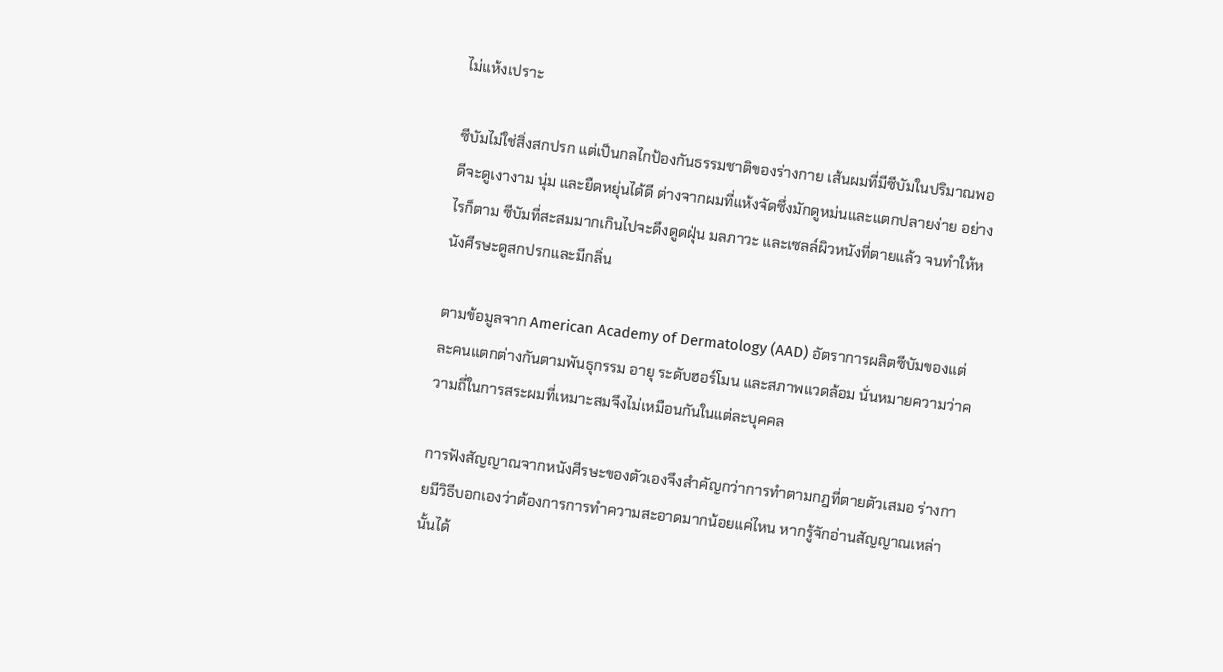ไม่แห้งเปราะ

ซีบัมไม่ใช่สิ่งสกปรก แต่เป็นกลไกป้องกันธรรมชาติของร่างกาย เส้นผมที่มีซีบัมในปริมาณพอดีจะดูเงางาม นุ่ม และยืดหยุ่นได้ดี ต่างจากผมที่แห้งจัดซึ่งมักดูหม่นและแตกปลายง่าย อย่างไรก็ตาม ซีบัมที่สะสมมากเกินไปจะดึงดูดฝุ่น มลภาวะ และเซลล์ผิวหนังที่ตายแล้ว จนทำให้หนังศีรษะดูสกปรกและมีกลิ่น

ตามข้อมูลจาก American Academy of Dermatology (AAD) อัตราการผลิตซีบัมของแต่ละคนแตกต่างกันตามพันธุกรรม อายุ ระดับฮอร์โมน และสภาพแวดล้อม นั่นหมายความว่าความถี่ในการสระผมที่เหมาะสมจึงไม่เหมือนกันในแต่ละบุคคล

การฟังสัญญาณจากหนังศีรษะของตัวเองจึงสำคัญกว่าการทำตามกฎที่ตายตัวเสมอ ร่างกายมีวิธีบอกเองว่าต้องการการทำความสะอาดมากน้อยแค่ไหน หากรู้จักอ่านสัญญาณเหล่านั้นได้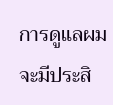การดูแลผมจะมีประสิ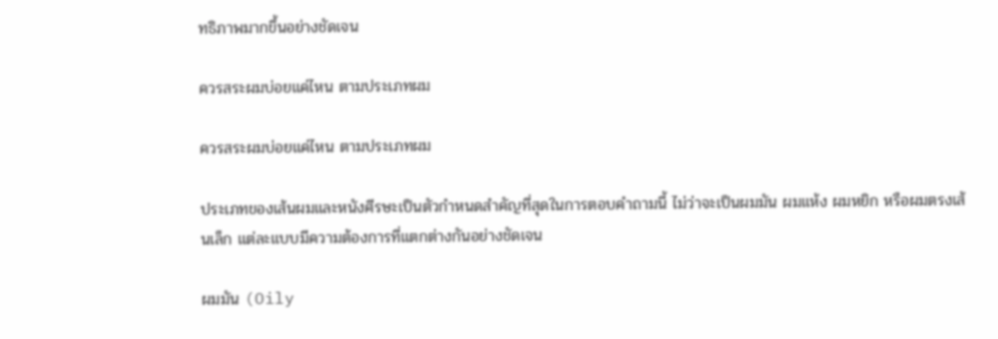ทธิภาพมากขึ้นอย่างชัดเจน

ควรสระผมบ่อยแค่ไหน ตามประเภทผม

ควรสระผมบ่อยแค่ไหน ตามประเภทผม

ประเภทของเส้นผมและหนังศีรษะเป็นตัวกำหนดสำคัญที่สุดในการตอบคำถามนี้ ไม่ว่าจะเป็นผมมัน ผมแห้ง ผมหยิก หรือผมตรงเส้นเล็ก แต่ละแบบมีความต้องการที่แตกต่างกันอย่างชัดเจน

ผมมัน (Oily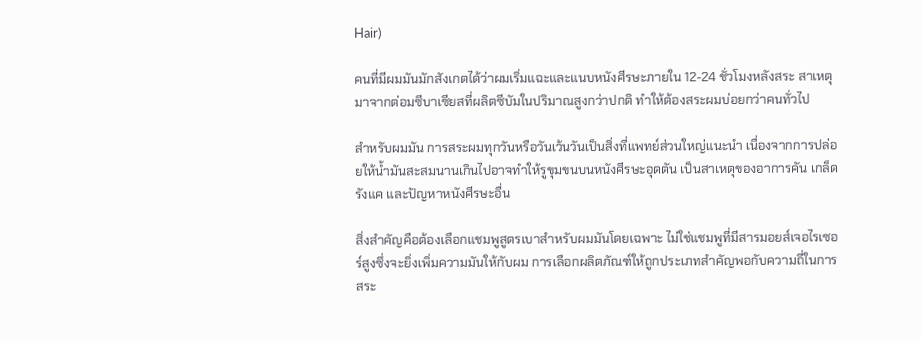Hair)

คนที่มีผมมันมักสังเกตได้ว่าผมเริ่มแฉะและแนบหนังศีรษะภายใน 12-24 ชั่วโมงหลังสระ สาเหตุมาจากต่อมซีบาเซียสที่ผลิตซีบัมในปริมาณสูงกว่าปกติ ทำให้ต้องสระผมบ่อยกว่าคนทั่วไป

สำหรับผมมัน การสระผมทุกวันหรือวันเว้นวันเป็นสิ่งที่แพทย์ส่วนใหญ่แนะนำ เนื่องจากการปล่อยให้น้ำมันสะสมนานเกินไปอาจทำให้รูขุมขนบนหนังศีรษะอุดตัน เป็นสาเหตุของอาการคัน เกล็ดรังแค และปัญหาหนังศีรษะอื่น

สิ่งสำคัญคือต้องเลือกแชมพูสูตรเบาสำหรับผมมันโดยเฉพาะ ไม่ใช่แชมพูที่มีสารมอยส์เจอไรเซอร์สูงซึ่งจะยิ่งเพิ่มความมันให้กับผม การเลือกผลิตภัณฑ์ให้ถูกประเภทสำคัญพอกับความถี่ในการสระ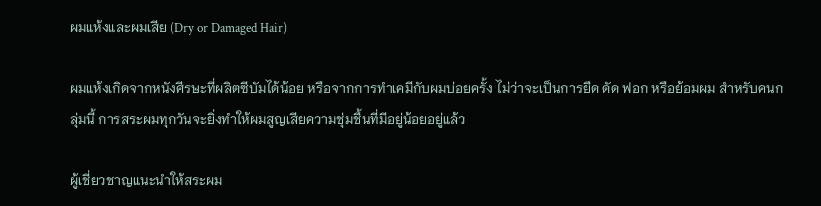ผมแห้งและผมเสีย (Dry or Damaged Hair)

ผมแห้งเกิดจากหนังศีรษะที่ผลิตซีบัมได้น้อย หรือจากการทำเคมีกับผมบ่อยครั้ง ไม่ว่าจะเป็นการยืด ดัด ฟอก หรือย้อมผม สำหรับคนกลุ่มนี้ การสระผมทุกวันจะยิ่งทำให้ผมสูญเสียความชุ่มชื้นที่มีอยู่น้อยอยู่แล้ว

ผู้เชี่ยวชาญแนะนำให้สระผม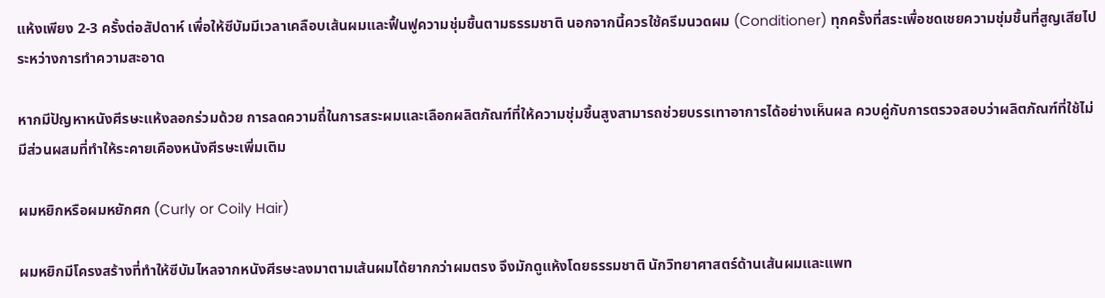แห้งเพียง 2-3 ครั้งต่อสัปดาห์ เพื่อให้ซีบัมมีเวลาเคลือบเส้นผมและฟื้นฟูความชุ่มชื้นตามธรรมชาติ นอกจากนี้ควรใช้ครีมนวดผม (Conditioner) ทุกครั้งที่สระเพื่อชดเชยความชุ่มชื้นที่สูญเสียไประหว่างการทำความสะอาด

หากมีปัญหาหนังศีรษะแห้งลอกร่วมด้วย การลดความถี่ในการสระผมและเลือกผลิตภัณฑ์ที่ให้ความชุ่มชื้นสูงสามารถช่วยบรรเทาอาการได้อย่างเห็นผล ควบคู่กับการตรวจสอบว่าผลิตภัณฑ์ที่ใช้ไม่มีส่วนผสมที่ทำให้ระคายเคืองหนังศีรษะเพิ่มเติม

ผมหยิกหรือผมหยักศก (Curly or Coily Hair)

ผมหยิกมีโครงสร้างที่ทำให้ซีบัมไหลจากหนังศีรษะลงมาตามเส้นผมได้ยากกว่าผมตรง จึงมักดูแห้งโดยธรรมชาติ นักวิทยาศาสตร์ด้านเส้นผมและแพท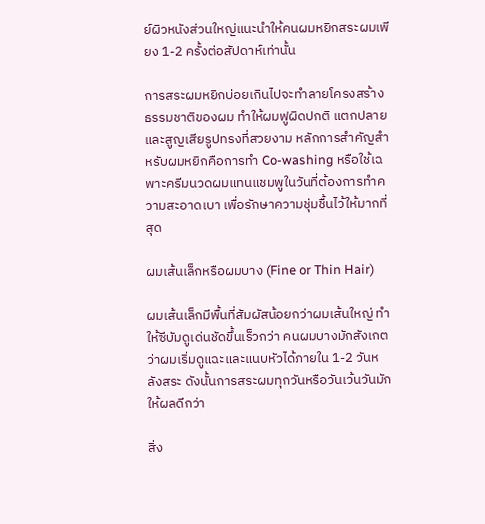ย์ผิวหนังส่วนใหญ่แนะนำให้คนผมหยิกสระผมเพียง 1-2 ครั้งต่อสัปดาห์เท่านั้น

การสระผมหยิกบ่อยเกินไปจะทำลายโครงสร้างธรรมชาติของผม ทำให้ผมฟูผิดปกติ แตกปลาย และสูญเสียรูปทรงที่สวยงาม หลักการสำคัญสำหรับผมหยิกคือการทำ Co-washing หรือใช้เฉพาะครีมนวดผมแทนแชมพูในวันที่ต้องการทำความสะอาดเบา เพื่อรักษาความชุ่มชื้นไว้ให้มากที่สุด

ผมเส้นเล็กหรือผมบาง (Fine or Thin Hair)

ผมเส้นเล็กมีพื้นที่สัมผัสน้อยกว่าผมเส้นใหญ่ ทำให้ซีบัมดูเด่นชัดขึ้นเร็วกว่า คนผมบางมักสังเกตว่าผมเริ่มดูแฉะและแนบหัวได้ภายใน 1-2 วันหลังสระ ดังนั้นการสระผมทุกวันหรือวันเว้นวันมักให้ผลดีกว่า

สิ่ง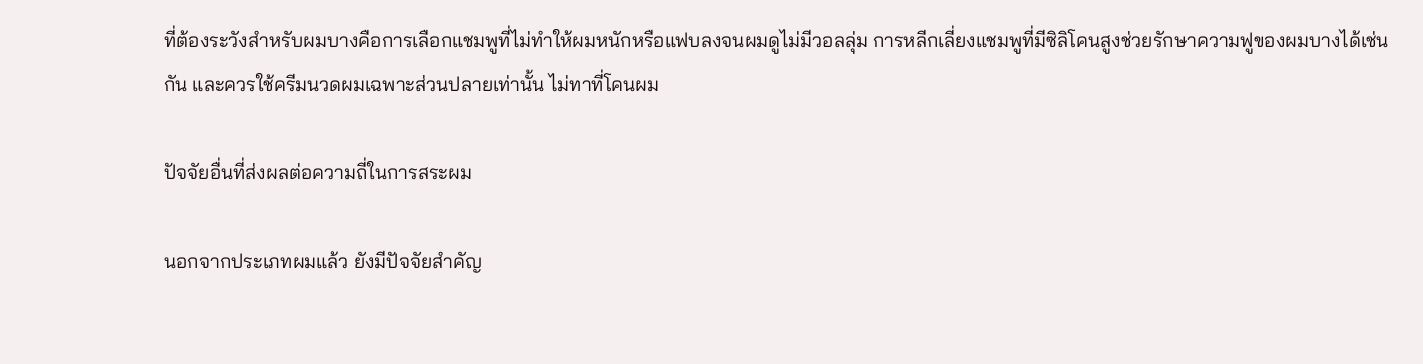ที่ต้องระวังสำหรับผมบางคือการเลือกแชมพูที่ไม่ทำให้ผมหนักหรือแฟบลงจนผมดูไม่มีวอลลุ่ม การหลีกเลี่ยงแชมพูที่มีซิลิโคนสูงช่วยรักษาความฟูของผมบางได้เช่นกัน และควรใช้ครีมนวดผมเฉพาะส่วนปลายเท่านั้น ไม่ทาที่โคนผม

ปัจจัยอื่นที่ส่งผลต่อความถี่ในการสระผม

นอกจากประเภทผมแล้ว ยังมีปัจจัยสำคัญ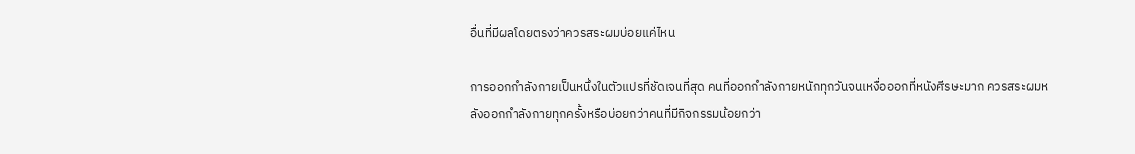อื่นที่มีผลโดยตรงว่าควรสระผมบ่อยแค่ไหน

การออกกำลังกายเป็นหนึ่งในตัวแปรที่ชัดเจนที่สุด คนที่ออกกำลังกายหนักทุกวันจนเหงื่อออกที่หนังศีรษะมาก ควรสระผมหลังออกกำลังกายทุกครั้งหรือบ่อยกว่าคนที่มีกิจกรรมน้อยกว่า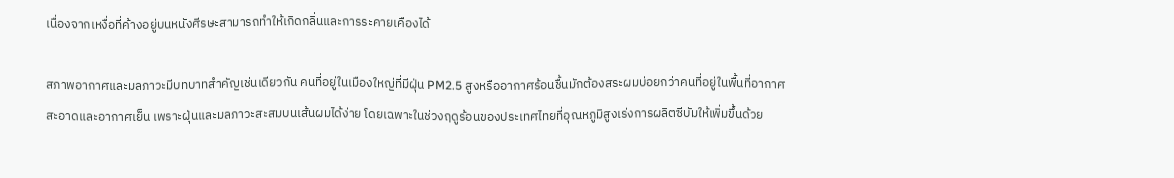เนื่องจากเหงื่อที่ค้างอยู่บนหนังศีรษะสามารถทำให้เกิดกลิ่นและการระคายเคืองได้

สภาพอากาศและมลภาวะมีบทบาทสำคัญเช่นเดียวกัน คนที่อยู่ในเมืองใหญ่ที่มีฝุ่น PM2.5 สูงหรืออากาศร้อนชื้นมักต้องสระผมบ่อยกว่าคนที่อยู่ในพื้นที่อากาศสะอาดและอากาศเย็น เพราะฝุ่นและมลภาวะสะสมบนเส้นผมได้ง่าย โดยเฉพาะในช่วงฤดูร้อนของประเทศไทยที่อุณหภูมิสูงเร่งการผลิตซีบัมให้เพิ่มขึ้นด้วย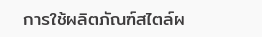การใช้ผลิตภัณฑ์สไตล์ผ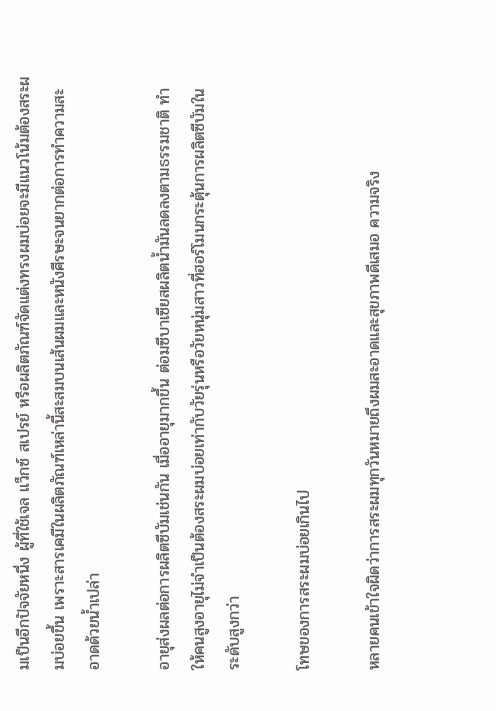มเป็นอีกปัจจัยหนึ่ง ผู้ที่ใช้เจล แว็กซ์ สเปรย์ หรือผลิตภัณฑ์จัดแต่งทรงผมบ่อยจะมีแนวโน้มต้องสระผมบ่อยขึ้น เพราะสารเคมีในผลิตภัณฑ์เหล่านี้สะสมบนเส้นผมและหนังศีรษะจนยากต่อการทำความสะอาดด้วยน้ำเปล่า

อายุส่งผลต่อการผลิตซีบัมเช่นกัน เมื่ออายุมากขึ้น ต่อมซีบาเซียสผลิตน้ำมันลดลงตามธรรมชาติ ทำให้คนสูงอายุไม่จำเป็นต้องสระผมบ่อยเท่ากับวัยรุ่นหรือวัยหนุ่มสาวที่ฮอร์โมนกระตุ้นการผลิตซีบัมในระดับสูงกว่า

โทษของการสระผมบ่อยเกินไป

หลายคนเข้าใจผิดว่าการสระผมทุกวันหมายถึงผมสะอาดและสุขภาพดีเสมอ ความจริง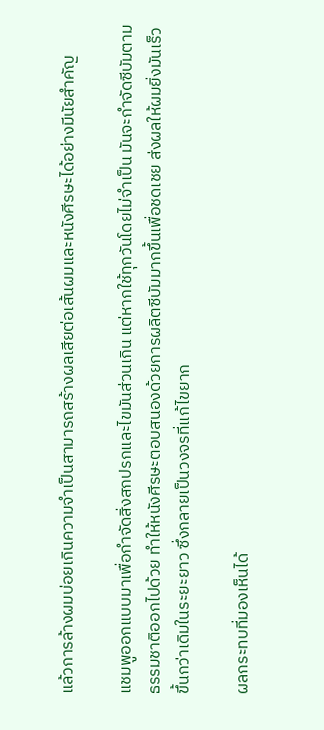แล้วการล้างผมบ่อยเกินความจำเป็นสามารถสร้างผลเสียต่อเส้นผมและหนังศีรษะได้อย่างมีนัยสำคัญ

แชมพูออกแบบมาเพื่อกำจัดสิ่งสกปรกและไขมันส่วนเกิน แต่หากใช้ทุกวันโดยไม่จำเป็น มันจะกำจัดซีบัมตามธรรมชาติออกไปด้วย ทำให้หนังศีรษะตอบสนองด้วยการผลิตซีบัมมากขึ้นเพื่อชดเชย ส่งผลให้ผมยิ่งมันเร็วขึ้นกว่าเดิมในระยะยาว ซึ่งกลายเป็นวงจรที่แก้ไขยาก

ผลกระทบที่มองเห็นได้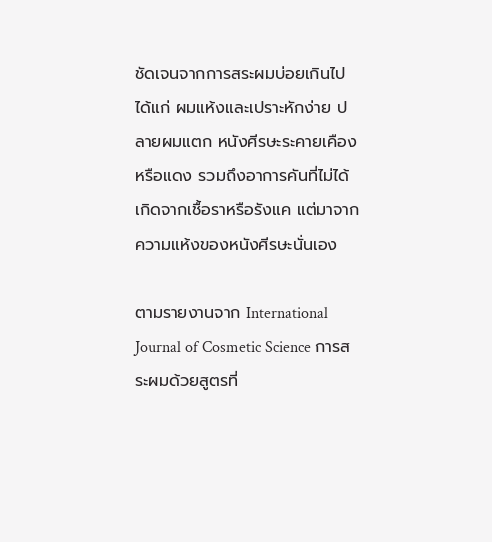ชัดเจนจากการสระผมบ่อยเกินไป ได้แก่ ผมแห้งและเปราะหักง่าย ปลายผมแตก หนังศีรษะระคายเคืองหรือแดง รวมถึงอาการคันที่ไม่ได้เกิดจากเชื้อราหรือรังแค แต่มาจากความแห้งของหนังศีรษะนั่นเอง

ตามรายงานจาก International Journal of Cosmetic Science การสระผมด้วยสูตรที่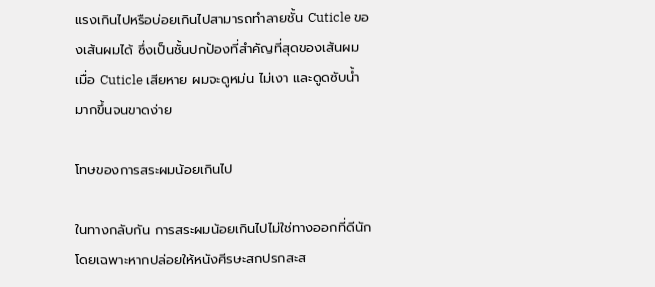แรงเกินไปหรือบ่อยเกินไปสามารถทำลายชั้น Cuticle ของเส้นผมได้ ซึ่งเป็นชั้นปกป้องที่สำคัญที่สุดของเส้นผม เมื่อ Cuticle เสียหาย ผมจะดูหม่น ไม่เงา และดูดซับน้ำมากขึ้นจนขาดง่าย

โทษของการสระผมน้อยเกินไป

ในทางกลับกัน การสระผมน้อยเกินไปไม่ใช่ทางออกที่ดีนัก โดยเฉพาะหากปล่อยให้หนังศีรษะสกปรกสะส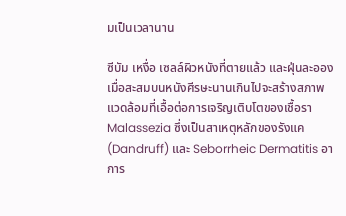มเป็นเวลานาน

ซีบัม เหงื่อ เซลล์ผิวหนังที่ตายแล้ว และฝุ่นละออง เมื่อสะสมบนหนังศีรษะนานเกินไปจะสร้างสภาพแวดล้อมที่เอื้อต่อการเจริญเติบโตของเชื้อรา Malassezia ซึ่งเป็นสาเหตุหลักของรังแค (Dandruff) และ Seborrheic Dermatitis อาการ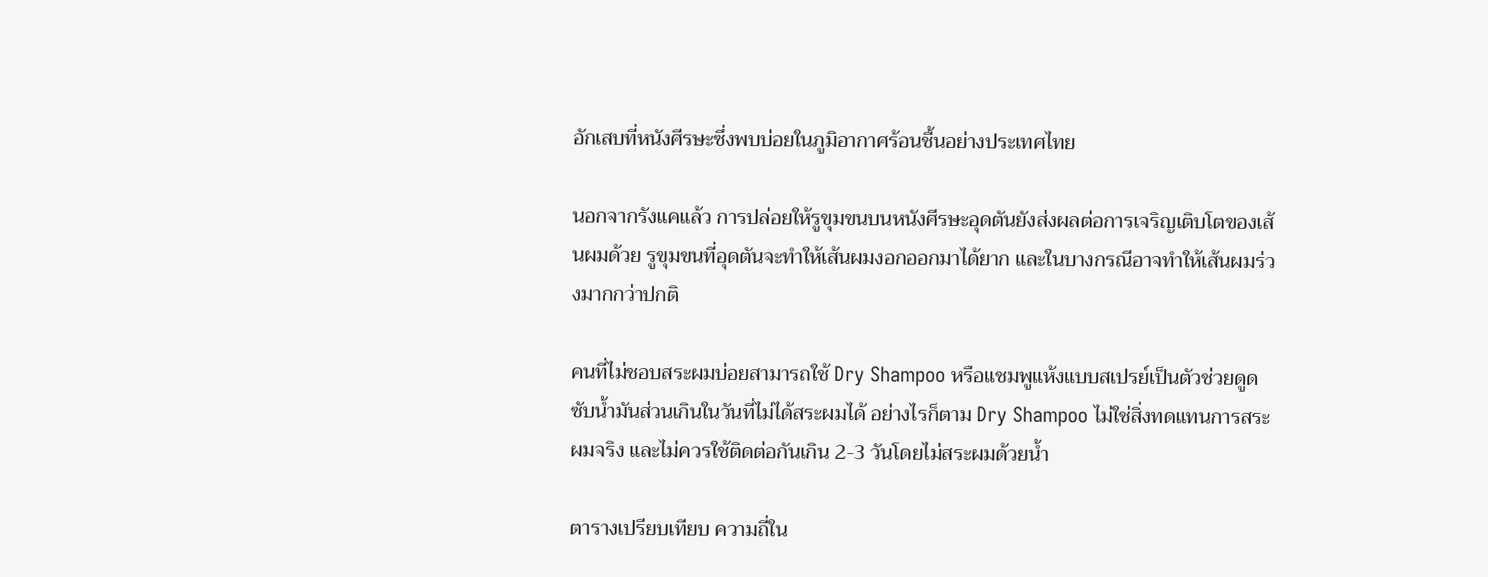อักเสบที่หนังศีรษะซึ่งพบบ่อยในภูมิอากาศร้อนชื้นอย่างประเทศไทย

นอกจากรังแคแล้ว การปล่อยให้รูขุมขนบนหนังศีรษะอุดตันยังส่งผลต่อการเจริญเติบโตของเส้นผมด้วย รูขุมขนที่อุดตันจะทำให้เส้นผมงอกออกมาได้ยาก และในบางกรณีอาจทำให้เส้นผมร่วงมากกว่าปกติ

คนที่ไม่ชอบสระผมบ่อยสามารถใช้ Dry Shampoo หรือแชมพูแห้งแบบสเปรย์เป็นตัวช่วยดูดซับน้ำมันส่วนเกินในวันที่ไม่ได้สระผมได้ อย่างไรก็ตาม Dry Shampoo ไม่ใช่สิ่งทดแทนการสระผมจริง และไม่ควรใช้ติดต่อกันเกิน 2-3 วันโดยไม่สระผมด้วยน้ำ

ตารางเปรียบเทียบ ความถี่ใน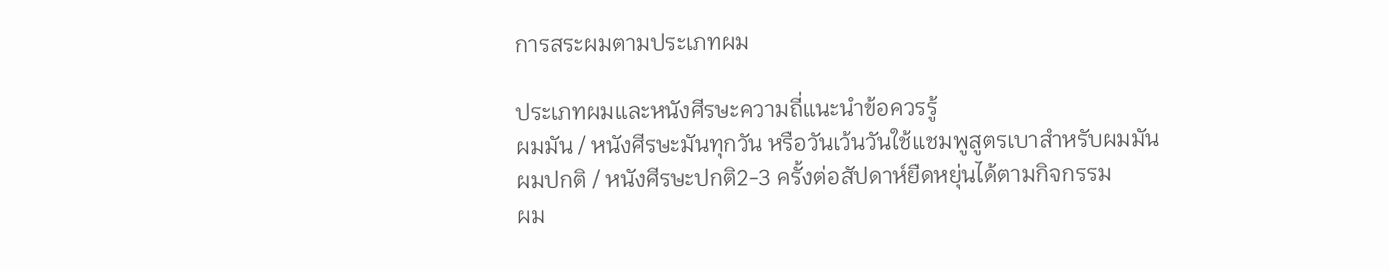การสระผมตามประเภทผม

ประเภทผมและหนังศีรษะความถี่แนะนำข้อควรรู้
ผมมัน / หนังศีรษะมันทุกวัน หรือวันเว้นวันใช้แชมพูสูตรเบาสำหรับผมมัน
ผมปกติ / หนังศีรษะปกติ2-3 ครั้งต่อสัปดาห์ยืดหยุ่นได้ตามกิจกรรม
ผม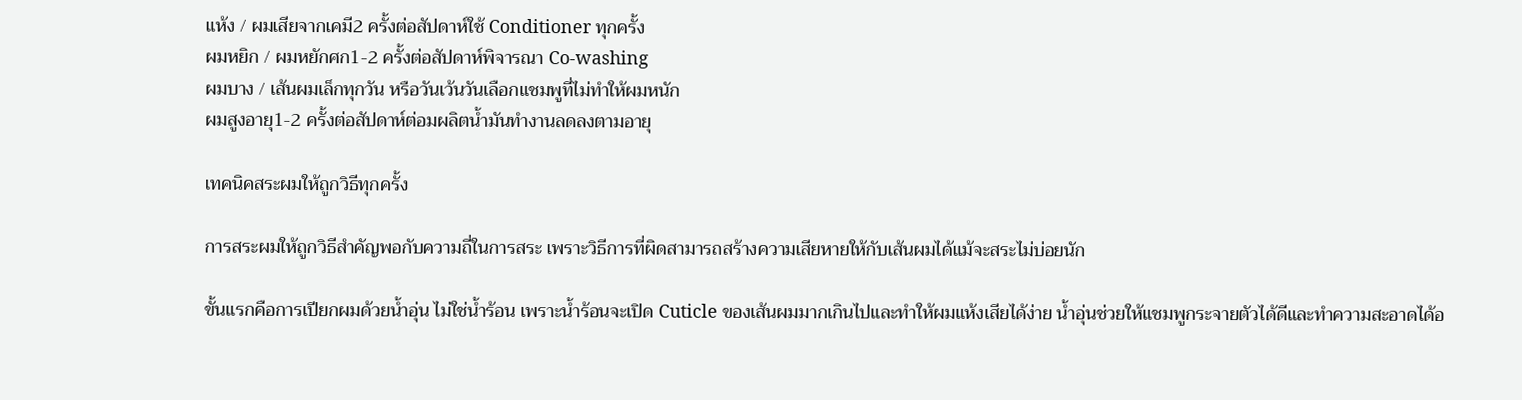แห้ง / ผมเสียจากเคมี2 ครั้งต่อสัปดาห์ใช้ Conditioner ทุกครั้ง
ผมหยิก / ผมหยักศก1-2 ครั้งต่อสัปดาห์พิจารณา Co-washing
ผมบาง / เส้นผมเล็กทุกวัน หรือวันเว้นวันเลือกแชมพูที่ไม่ทำให้ผมหนัก
ผมสูงอายุ1-2 ครั้งต่อสัปดาห์ต่อมผลิตน้ำมันทำงานลดลงตามอายุ

เทคนิคสระผมให้ถูกวิธีทุกครั้ง

การสระผมให้ถูกวิธีสำคัญพอกับความถี่ในการสระ เพราะวิธีการที่ผิดสามารถสร้างความเสียหายให้กับเส้นผมได้แม้จะสระไม่บ่อยนัก

ขั้นแรกคือการเปียกผมด้วยน้ำอุ่น ไม่ใช่น้ำร้อน เพราะน้ำร้อนจะเปิด Cuticle ของเส้นผมมากเกินไปและทำให้ผมแห้งเสียได้ง่าย น้ำอุ่นช่วยให้แชมพูกระจายตัวได้ดีและทำความสะอาดได้อ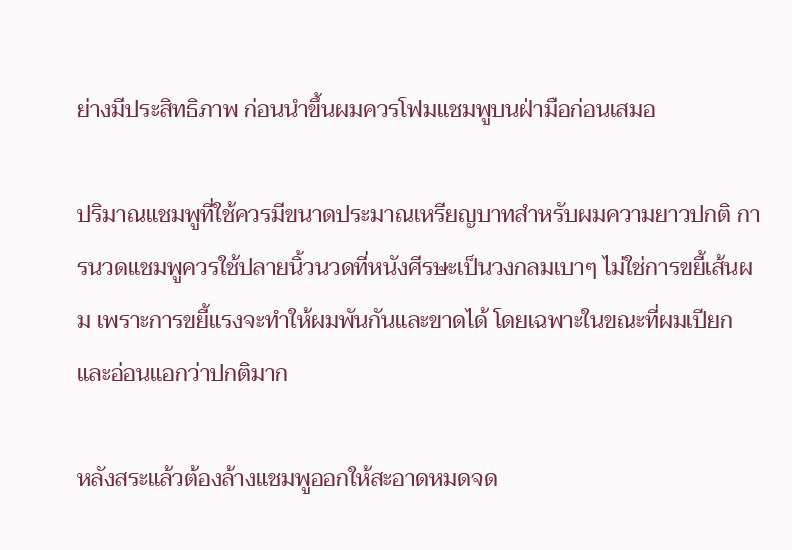ย่างมีประสิทธิภาพ ก่อนนำขึ้นผมควรโฟมแชมพูบนฝ่ามือก่อนเสมอ

ปริมาณแชมพูที่ใช้ควรมีขนาดประมาณเหรียญบาทสำหรับผมความยาวปกติ การนวดแชมพูควรใช้ปลายนิ้วนวดที่หนังศีรษะเป็นวงกลมเบาๆ ไม่ใช่การขยี้เส้นผม เพราะการขยี้แรงจะทำให้ผมพันกันและขาดได้ โดยเฉพาะในขณะที่ผมเปียกและอ่อนแอกว่าปกติมาก

หลังสระแล้วต้องล้างแชมพูออกให้สะอาดหมดจด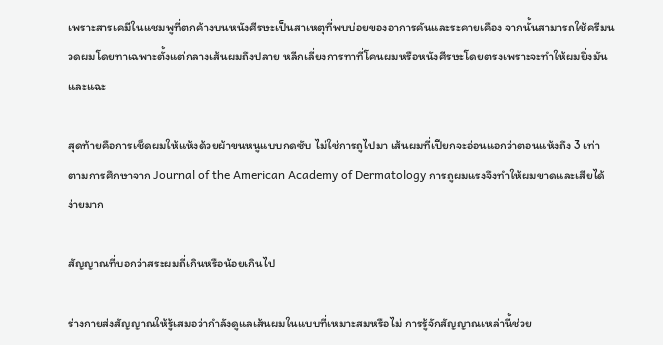เพราะสารเคมีในแชมพูที่ตกค้างบนหนังศีรษะเป็นสาเหตุที่พบบ่อยของอาการคันและระคายเคือง จากนั้นสามารถใช้ครีมนวดผมโดยทาเฉพาะตั้งแต่กลางเส้นผมถึงปลาย หลีกเลี่ยงการทาที่โคนผมหรือหนังศีรษะโดยตรงเพราะจะทำให้ผมยิ่งมันและแฉะ

สุดท้ายคือการเช็ดผมให้แห้งด้วยผ้าขนหนูแบบกดซับ ไม่ใช่การถูไปมา เส้นผมที่เปียกจะอ่อนแอกว่าตอนแห้งถึง 3 เท่า ตามการศึกษาจาก Journal of the American Academy of Dermatology การถูผมแรงจึงทำให้ผมขาดและเสียได้ง่ายมาก

สัญญาณที่บอกว่าสระผมถี่เกินหรือน้อยเกินไป

ร่างกายส่งสัญญาณให้รู้เสมอว่ากำลังดูแลเส้นผมในแบบที่เหมาะสมหรือไม่ การรู้จักสัญญาณเหล่านี้ช่วย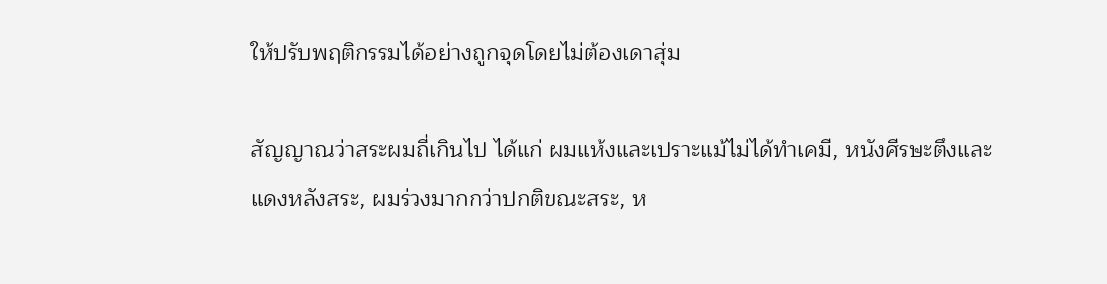ให้ปรับพฤติกรรมได้อย่างถูกจุดโดยไม่ต้องเดาสุ่ม

สัญญาณว่าสระผมถี่เกินไป ได้แก่ ผมแห้งและเปราะแม้ไม่ได้ทำเคมี, หนังศีรษะตึงและแดงหลังสระ, ผมร่วงมากกว่าปกติขณะสระ, ห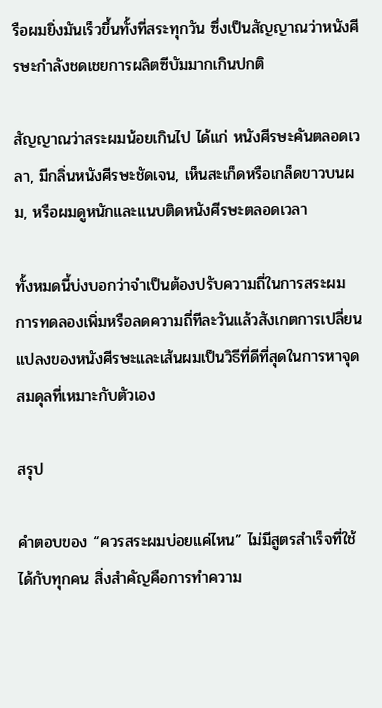รือผมยิ่งมันเร็วขึ้นทั้งที่สระทุกวัน ซึ่งเป็นสัญญาณว่าหนังศีรษะกำลังชดเชยการผลิตซีบัมมากเกินปกติ

สัญญาณว่าสระผมน้อยเกินไป ได้แก่ หนังศีรษะคันตลอดเวลา, มีกลิ่นหนังศีรษะชัดเจน, เห็นสะเก็ดหรือเกล็ดขาวบนผม, หรือผมดูหนักและแนบติดหนังศีรษะตลอดเวลา

ทั้งหมดนี้บ่งบอกว่าจำเป็นต้องปรับความถี่ในการสระผม การทดลองเพิ่มหรือลดความถี่ทีละวันแล้วสังเกตการเปลี่ยนแปลงของหนังศีรษะและเส้นผมเป็นวิธีที่ดีที่สุดในการหาจุดสมดุลที่เหมาะกับตัวเอง

สรุป

คำตอบของ “ควรสระผมบ่อยแค่ไหน” ไม่มีสูตรสำเร็จที่ใช้ได้กับทุกคน สิ่งสำคัญคือการทำความ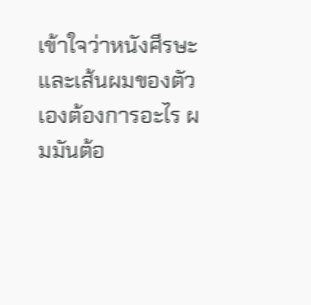เข้าใจว่าหนังศีรษะและเส้นผมของตัวเองต้องการอะไร ผมมันต้อ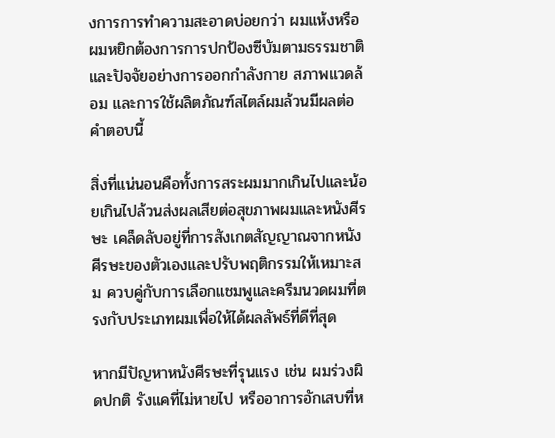งการการทำความสะอาดบ่อยกว่า ผมแห้งหรือผมหยิกต้องการการปกป้องซีบัมตามธรรมชาติ และปัจจัยอย่างการออกกำลังกาย สภาพแวดล้อม และการใช้ผลิตภัณฑ์สไตล์ผมล้วนมีผลต่อคำตอบนี้

สิ่งที่แน่นอนคือทั้งการสระผมมากเกินไปและน้อยเกินไปล้วนส่งผลเสียต่อสุขภาพผมและหนังศีรษะ เคล็ดลับอยู่ที่การสังเกตสัญญาณจากหนังศีรษะของตัวเองและปรับพฤติกรรมให้เหมาะสม ควบคู่กับการเลือกแชมพูและครีมนวดผมที่ตรงกับประเภทผมเพื่อให้ได้ผลลัพธ์ที่ดีที่สุด

หากมีปัญหาหนังศีรษะที่รุนแรง เช่น ผมร่วงผิดปกติ รังแคที่ไม่หายไป หรืออาการอักเสบที่ห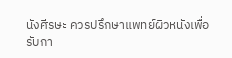นังศีรษะ ควรปรึกษาแพทย์ผิวหนังเพื่อรับกา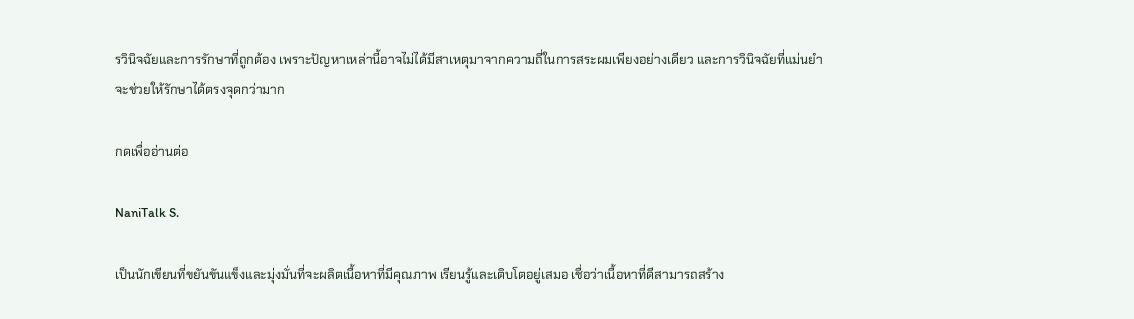รวินิจฉัยและการรักษาที่ถูกต้อง เพราะปัญหาเหล่านี้อาจไม่ได้มีสาเหตุมาจากความถี่ในการสระผมเพียงอย่างเดียว และการวินิจฉัยที่แม่นยำจะช่วยให้รักษาได้ตรงจุดกว่ามาก

กดเพื่ออ่านต่อ

NaniTalk S.

เป็นนักเขียนที่ขยันขันแข็งและมุ่งมั่นที่จะผลิตเนื้อหาที่มีคุณภาพ เรียนรู้และเติบโตอยู่เสมอ เชื่อว่าเนื้อหาที่ดีสามารถสร้าง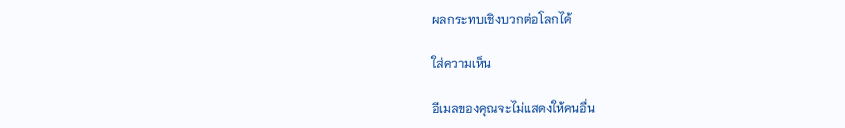ผลกระทบเชิงบวกต่อโลกได้

ใส่ความเห็น

อีเมลของคุณจะไม่แสดงให้คนอื่น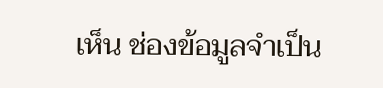เห็น ช่องข้อมูลจำเป็น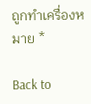ถูกทำเครื่องหมาย *

Back to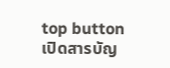top button
เปิดสารบัญ